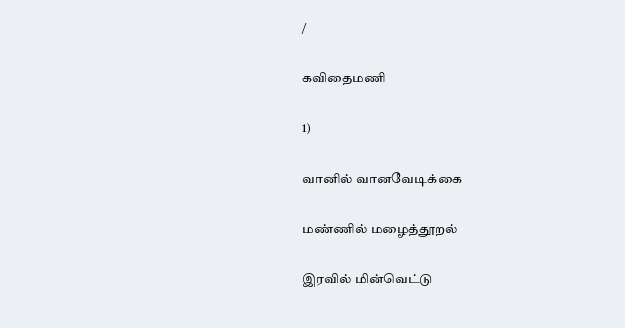/

கவிதைமணி

1)

வானில் வானவேடிக்கை

மண்ணில் மழைத்தூறல்

இரவில் மின்வெட்டு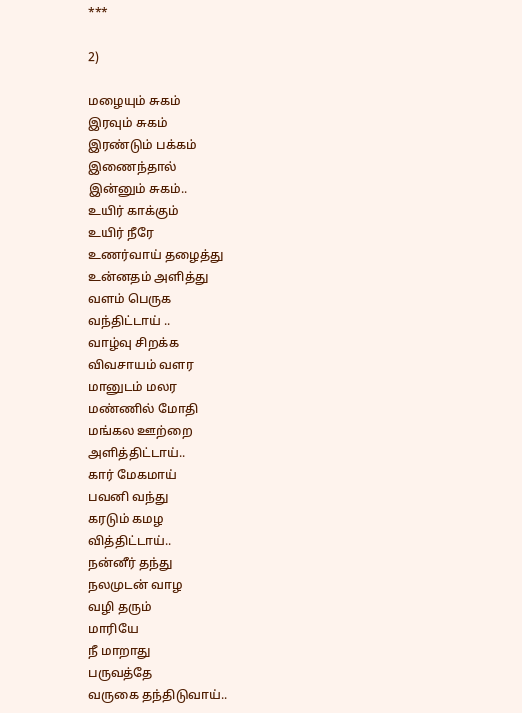***

2)

மழையும் சுகம்
இரவும் சுகம்
இரண்டும் பக்கம்
இணைந்தால்
இன்னும் சுகம்..
உயிர் காக்கும்
உயிர் நீரே
உணர்வாய் தழைத்து
உன்னதம் அளித்து
வளம் பெருக
வந்திட்டாய் ..
வாழ்வு சிறக்க
விவசாயம் வளர
மானுடம் மலர
மண்ணில் மோதி
மங்கல ஊற்றை
அளித்திட்டாய்..
கார் மேகமாய்
பவனி வந்து
கரடும் கமழ
வித்திட்டாய்..
நன்னீர் தந்து
நலமுடன் வாழ
வழி தரும்
மாரியே
நீ மாறாது
பருவத்தே
வருகை தந்திடுவாய்..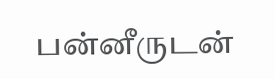பன்னீருடன்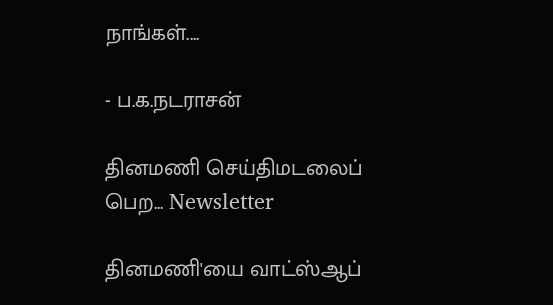நாங்கள்....

- ப.க.நடராசன்

தினமணி செய்திமடலைப் பெற... Newsletter

தினமணி'யை வாட்ஸ்ஆப்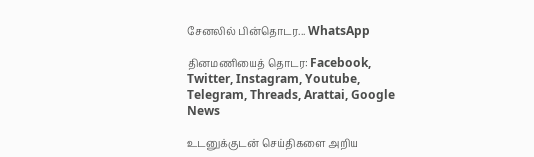சேனலில் பின்தொடர... WhatsApp

தினமணியைத் தொடர: Facebook, Twitter, Instagram, Youtube, Telegram, Threads, Arattai, Google News

உடனுக்குடன் செய்திகளை அறிய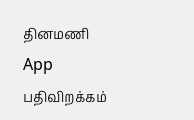தினமணி App பதிவிறக்கம்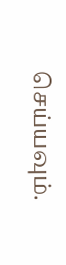செய்யவும்.